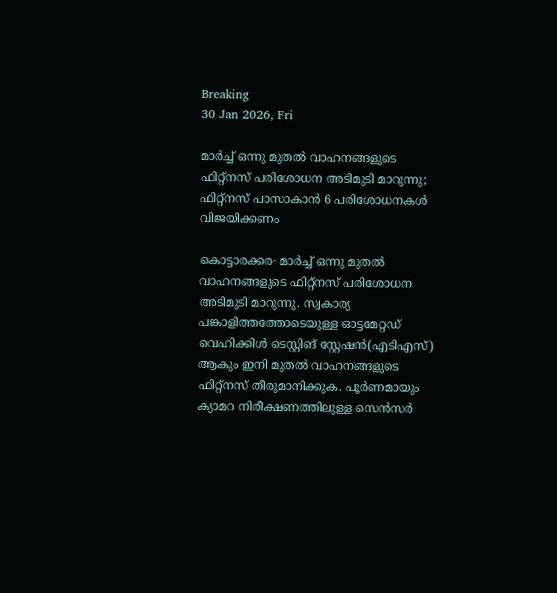Breaking
30 Jan 2026, Fri

മാർച്ച് ഒന്നു മുതൽ വാഹനങ്ങളുടെ ഫിറ്റ്നസ് പരിശോധന അടിമുടി മാറുന്നു; ഫിറ്റ്നസ് പാസാകാൻ 6 പരിശോധനകൾ വിജയിക്കണം

കൊട്ടാരക്കര∙ മാർച്ച് ഒന്നു മുതൽ വാഹനങ്ങളുടെ ഫിറ്റ്നസ് പരിശോധന അടിമുടി മാറുന്നു. സ്വകാര്യ പങ്കാളിത്തത്തോടെയുള്ള ഓട്ടമേറ്റഡ് വെഹിക്കിൾ ടെസ്റ്റിങ് സ്റ്റേഷൻ(എടിഎസ്) ആകും ഇനി മുതൽ വാഹനങ്ങളുടെ ഫിറ്റ്നസ് തീരുമാനിക്കുക. പൂർണമായും ക്യാമറ നിരീക്ഷണത്തിലുള്ള സെൻസർ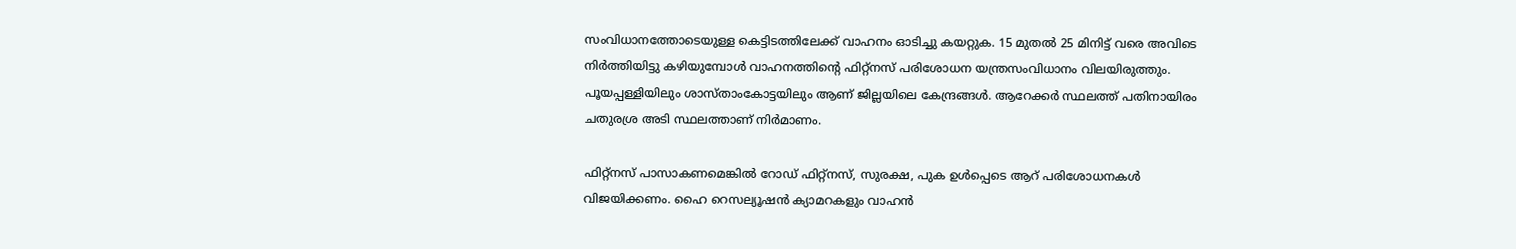സംവിധാനത്തോടെയുള്ള കെട്ടിടത്തിലേക്ക് വാഹനം ഓടിച്ചു കയറ്റുക. 15 മുതൽ 25 മിനിട്ട് വരെ അവിടെ നിർത്തിയിട്ടു കഴിയുമ്പോൾ വാഹനത്തിന്റെ ഫിറ്റ്നസ് പരിശോധന യന്ത്രസംവിധാനം വിലയിരുത്തും. പൂയപ്പള്ളിയിലും ശാസ്താംകോട്ടയിലും ആണ് ജില്ലയിലെ കേന്ദ്രങ്ങൾ. ആറേക്കർ‌ സ്ഥലത്ത് പതിനായിരം ചതുരശ്ര അടി സ്ഥലത്താണ് നിർമാണം.

ഫിറ്റ്നസ് പാസാകണമെങ്കിൽ റോഡ് ഫിറ്റ്നസ്, സുരക്ഷ, പുക ഉൾപ്പെടെ ആറ് പരിശോധനകൾ വിജയിക്കണം. ഹൈ റെസല്യൂഷൻ ക്യാമറകളും വാഹൻ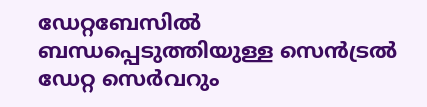ഡേറ്റബേസിൽ ബന്ധപ്പെടുത്തിയുള്ള സെൻട്രൽ ഡേറ്റ സെർവറും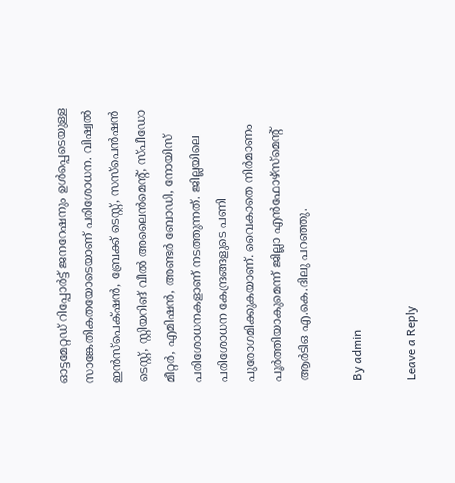ഓട്ടമേറ്റഡ് റിപ്പോർട്ട് ജനറേഷനും ഉൾപ്പെടെയുള്ള സാങ്കേതികതയോടെയാണ് പരിശോധന. വിഷ്വൽ ഇൻസ്പെക്‌ഷൻ, ബ്രേക്ക് ടെസ്റ്റ്, സസ്പെൻഷൻ ടെസ്റ്റ്, സ്റ്റിയറിങ് വീൽ അലൈൻമെന്റ്, സ്പീഡോ മീറ്റർ, എമിഷൻ, അണ്ടർ ബോഡി, നോയിസ് പരിശോധനകളാണ് നടത്തുന്നത്. ജില്ലയിലെ പരിശോധന കേന്ദ്രങ്ങളുടെ പണി പുരോഗമിക്കുകയാണ്. വൈകാതെ നിർമാണം പൂർത്തിയാകുമെന്ന് ജില്ലാ എൻഫോഴ്സ്മെന്റ് ആർടിഒ എ.കെ.ദിലു പറഞ്ഞു.

By admin

Leave a Reply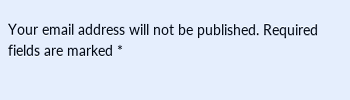Your email address will not be published. Required fields are marked *